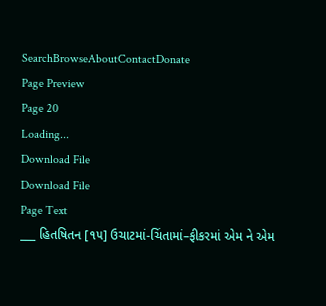SearchBrowseAboutContactDonate
Page Preview
Page 20
Loading...
Download File
Download File
Page Text
___ હિતષિતન [૧૫] ઉચાટમાં-ચિંતામાં–ફીકરમાં એમ ને એમ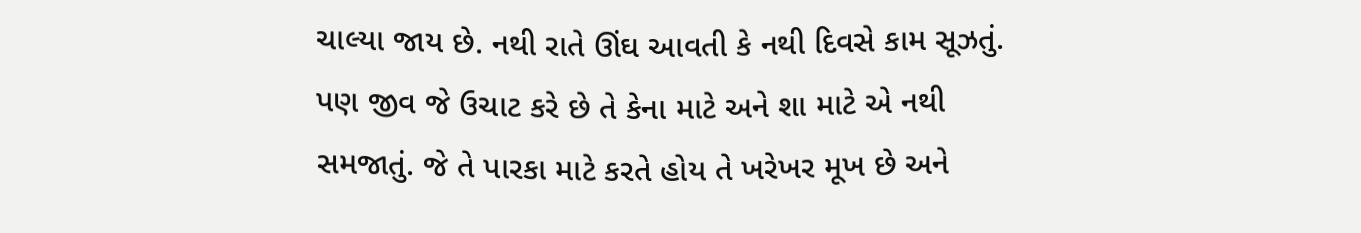ચાલ્યા જાય છે. નથી રાતે ઊંઘ આવતી કે નથી દિવસે કામ સૂઝતું. પણ જીવ જે ઉચાટ કરે છે તે કેના માટે અને શા માટે એ નથી સમજાતું. જે તે પારકા માટે કરતે હોય તે ખરેખર મૂખ છે અને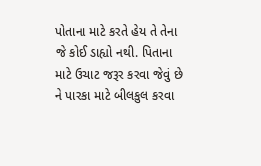પોતાના માટે કરતે હેય તે તેના જે કોઈ ડાહ્યો નથી. પિતાના માટે ઉચાટ જરૂર કરવા જેવું છે ને પારકા માટે બીલકુલ કરવા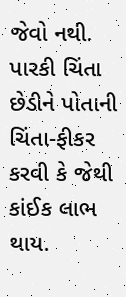જેવો નથી. પારકી ચિંતા છેડીને પોતાની ચિંતા-ફીકર કરવી કે જેથી કાંઈક લાભ થાય.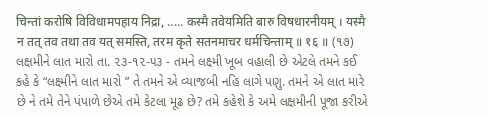चिन्तां करोषि विविधामपहाय निद्रा, ..... कस्मै तवेयमिति बारु विषधारनीयम् । यस्मै न तत् तव तथा तव यत् समस्ति, तरम कृते सतनमाचर धर्मचिन्ताम् ॥ १६ ॥ (૧૭) લક્ષમીને લાત મારો તા. ૨૩-૧૨-૫૩ - તમને લક્ષ્મી ખૂબ વહાલી છે એટલે તમને કઈ કહે કે “લક્ષ્મીને લાત મારો ” તે તમને એ વ્યાજબી નહિ લાગે પણુ. તમને એ લાત મારે છે ને તમે તેને પંપાળે છેએ તમે કેટલા મૂઢ છે? તમે કહેશે કે અમે લક્ષમીની પૂજા કરીએ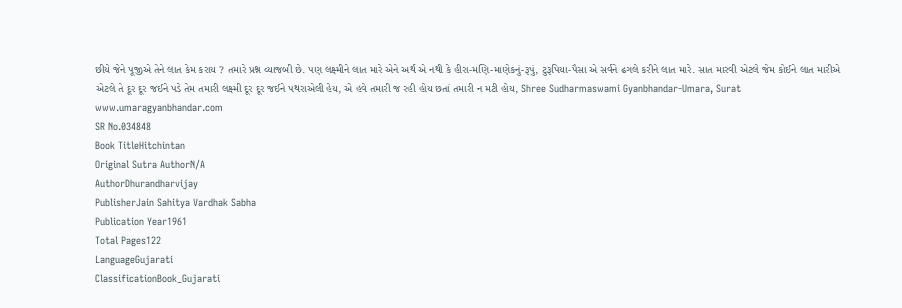છીયે જેને પૂજીએ તેને લાત કેમ કરાય ? તમારે પ્રશ્ન વ્યાજબી છે. પણ લક્ષ્મીને લાત મારે એને અર્થ એ નથી કે હીરા-મણિ-માણેકનું-રૂપું, ટુરૂપિયા-પૈસા એ સર્વને ઢગલે કરીને લાત મારે. સાત મારવી એટલે જેમ કોઈને લાત મારીએ એટલે તે દૂર દૂર જઈને પડે તેમ તમારી લક્ષ્મી દૂર દૂર જઈને પથરાએલી હેય, એ હવે તમારી જ રહી હોય છતાં તમારી ન મટી હોય, Shree Sudharmaswami Gyanbhandar-Umara, Surat www.umaragyanbhandar.com
SR No.034848
Book TitleHitchintan
Original Sutra AuthorN/A
AuthorDhurandharvijay
PublisherJain Sahitya Vardhak Sabha
Publication Year1961
Total Pages122
LanguageGujarati
ClassificationBook_Gujarati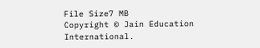File Size7 MB
Copyright © Jain Education International.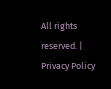All rights reserved. | Privacy Policy